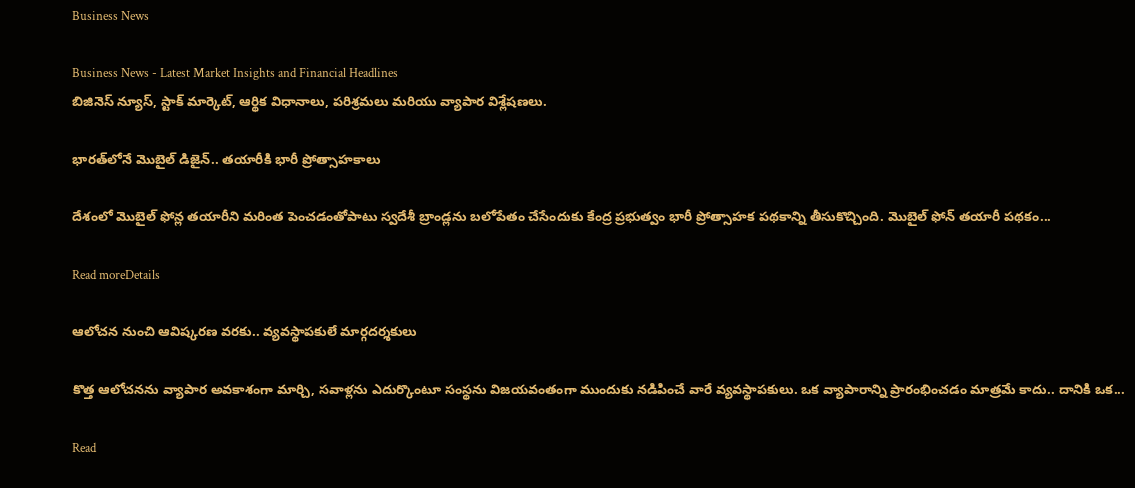Business News

Business News - Latest Market Insights and Financial Headlines
బిజినెస్ న్యూస్, స్టాక్ మార్కెట్, ఆర్థిక విధానాలు, పరిశ్రమలు మరియు వ్యాపార విశ్లేషణలు.

భారత్‌లోనే మొబైల్‌ డిజైన్‌.. తయారీకి భారీ ప్రోత్సాహకాలు

దేశంలో మొబైల్‌ ఫోన్ల తయారీని మరింత పెంచడంతోపాటు స్వదేశీ బ్రాండ్లను బలోపేతం చేసేందుకు కేంద్ర ప్రభుత్వం భారీ ప్రోత్సాహక పథకాన్ని తీసుకొచ్చింది. మొబైల్‌ ఫోన్‌ తయారీ పథకం...

Read moreDetails

ఆలోచన నుంచి ఆవిష్కరణ వరకు.. వ్యవస్థాపకులే మార్గదర్శకులు

కొత్త ఆలోచనను వ్యాపార అవకాశంగా మార్చి, సవాళ్లను ఎదుర్కొంటూ సంస్థను విజయవంతంగా ముందుకు నడిపించే వారే వ్యవస్థాపకులు. ఒక వ్యాపారాన్ని ప్రారంభించడం మాత్రమే కాదు.. దానికి ఒక...

Read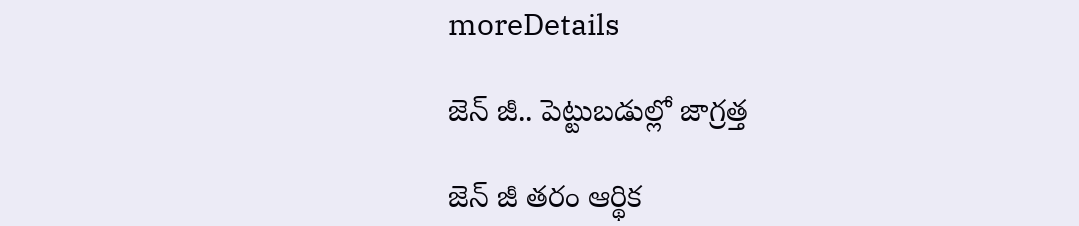moreDetails

జెన్‌ జీ.. పెట్టుబడుల్లో జాగ్రత్త

జెన్‌ జీ తరం ఆర్థిక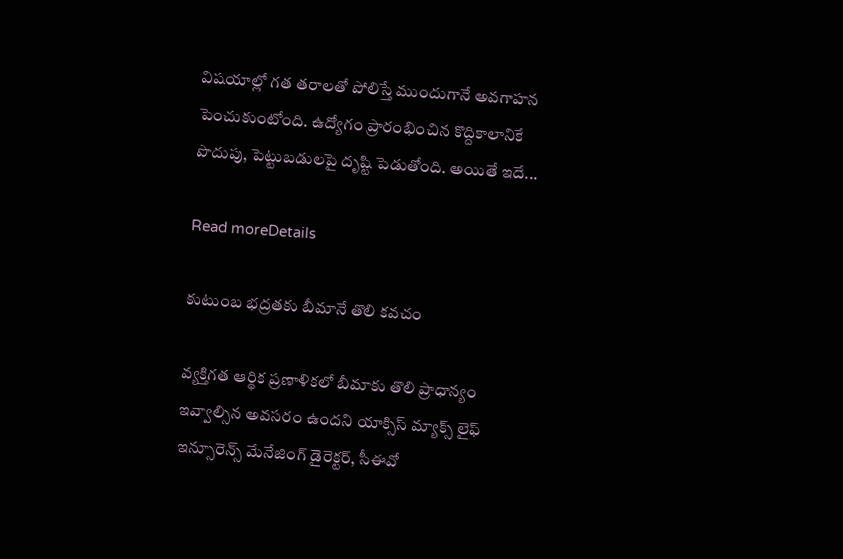విషయాల్లో గత తరాలతో పోలిస్తే ముందుగానే అవగాహన పెంచుకుంటోంది. ఉద్యోగం ప్రారంభించిన కొద్దికాలానికే పొదుపు, పెట్టుబడులపై దృష్టి పెడుతోంది. అయితే ఇదే...

Read moreDetails

కుటుంబ భద్రతకు బీమానే తొలి కవచం

వ్యక్తిగత ఆర్థిక ప్రణాళికలో బీమాకు తొలి ప్రాధాన్యం ఇవ్వాల్సిన అవసరం ఉందని యాక్సిస్‌ మ్యాక్స్‌ లైఫ్‌ ఇన్సూరెన్స్‌ మేనేజింగ్‌ డైరెక్టర్‌, సీఈవో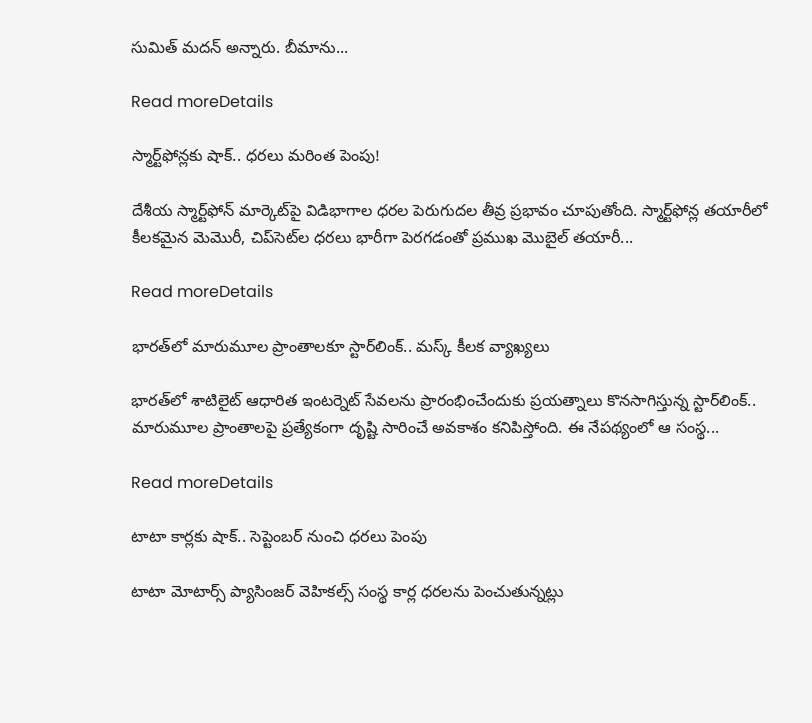సుమిత్‌ మదన్‌ అన్నారు. బీమాను...

Read moreDetails

స్మార్ట్‌ఫోన్లకు షాక్‌.. ధరలు మరింత పెంపు!

దేశీయ స్మార్ట్‌ఫోన్‌ మార్కెట్‌పై విడిభాగాల ధరల పెరుగుదల తీవ్ర ప్రభావం చూపుతోంది. స్మార్ట్‌ఫోన్ల తయారీలో కీలకమైన మెమొరీ, చిప్‌సెట్‌ల ధరలు భారీగా పెరగడంతో ప్రముఖ మొబైల్‌ తయారీ...

Read moreDetails

భారత్‌లో మారుమూల ప్రాంతాలకూ స్టార్‌లింక్‌.. మస్క్‌ కీలక వ్యాఖ్యలు

భారత్‌లో శాటిలైట్‌ ఆధారిత ఇంటర్నెట్‌ సేవలను ప్రారంభించేందుకు ప్రయత్నాలు కొనసాగిస్తున్న స్టార్‌లింక్‌.. మారుమూల ప్రాంతాలపై ప్రత్యేకంగా దృష్టి సారించే అవకాశం కనిపిస్తోంది. ఈ నేపథ్యంలో ఆ సంస్థ...

Read moreDetails

టాటా కార్లకు షాక్‌.. సెప్టెంబర్‌ నుంచి ధరలు పెంపు

టాటా మోటార్స్‌ ప్యాసింజర్‌ వెహికల్స్‌ సంస్థ కార్ల ధరలను పెంచుతున్నట్లు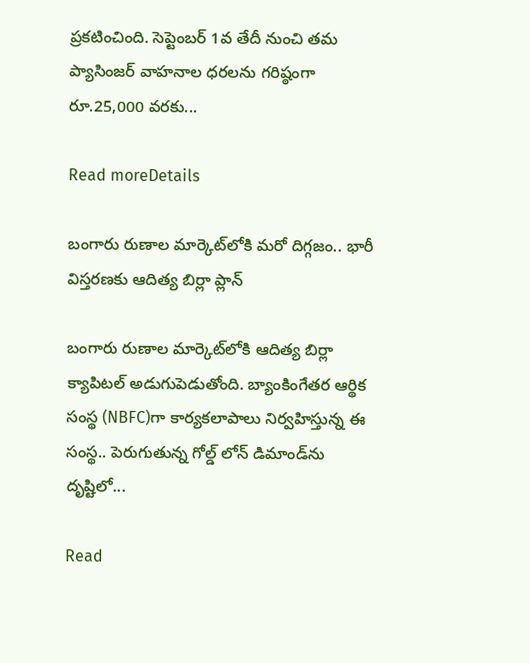ప్రకటించింది. సెప్టెంబర్‌ 1వ తేదీ నుంచి తమ ప్యాసింజర్‌ వాహనాల ధరలను గరిష్ఠంగా రూ.25,000 వరకు...

Read moreDetails

బంగారు రుణాల మార్కెట్‌లోకి మరో దిగ్గజం.. భారీ విస్తరణకు ఆదిత్య బిర్లా ప్లాన్‌

బంగారు రుణాల మార్కెట్‌లోకి ఆదిత్య బిర్లా క్యాపిటల్‌ అడుగుపెడుతోంది. బ్యాంకింగేతర ఆర్థిక సంస్థ (NBFC)గా కార్యకలాపాలు నిర్వహిస్తున్న ఈ సంస్థ.. పెరుగుతున్న గోల్డ్‌ లోన్‌ డిమాండ్‌ను దృష్టిలో...

Read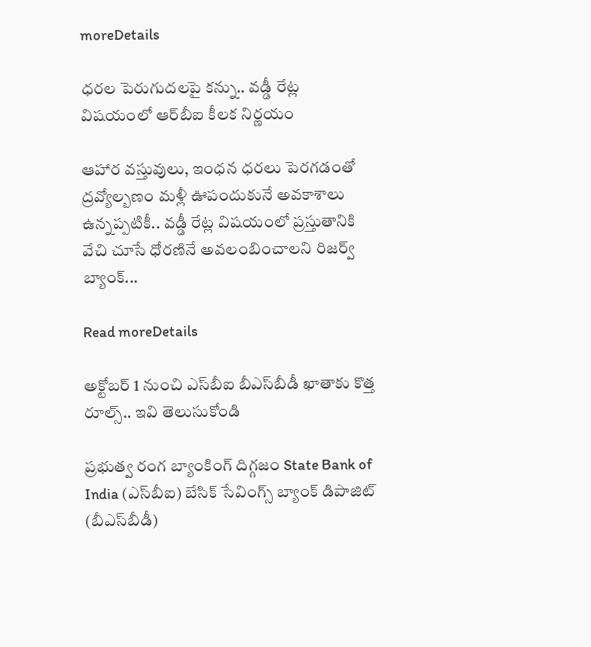moreDetails

ధరల పెరుగుదలపై కన్ను.. వడ్డీ రేట్ల విషయంలో ఆర్‌బీఐ కీలక నిర్ణయం

ఆహార వస్తువులు, ఇంధన ధరలు పెరగడంతో ద్రవ్యోల్బణం మళ్లీ ఊపందుకునే అవకాశాలు ఉన్నప్పటికీ.. వడ్డీ రేట్ల విషయంలో ప్రస్తుతానికి వేచి చూసే ధోరణినే అవలంబించాలని రిజర్వ్‌ బ్యాంక్‌...

Read moreDetails

అక్టోబర్‌ 1 నుంచి ఎస్‌బీఐ బీఎస్‌బీడీ ఖాతాకు కొత్త రూల్స్‌.. ఇవి తెలుసుకోండి

ప్రభుత్వ రంగ బ్యాంకింగ్‌ దిగ్గజం State Bank of India (ఎస్‌బీఐ) బేసిక్‌ సేవింగ్స్‌ బ్యాంక్‌ డిపాజిట్‌ (బీఎస్‌బీడీ)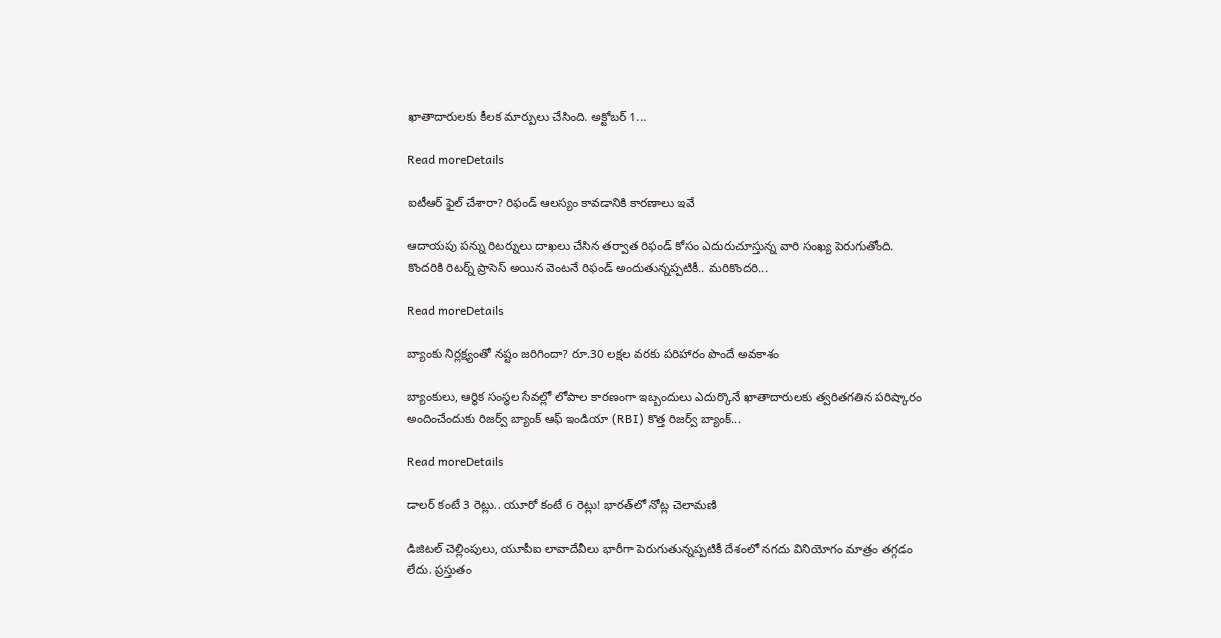ఖాతాదారులకు కీలక మార్పులు చేసింది. అక్టోబర్‌ 1...

Read moreDetails

ఐటీఆర్‌ ఫైల్‌ చేశారా? రిఫండ్‌ ఆలస్యం కావడానికి కారణాలు ఇవే

ఆదాయపు పన్ను రిటర్నులు దాఖలు చేసిన తర్వాత రిఫండ్‌ కోసం ఎదురుచూస్తున్న వారి సంఖ్య పెరుగుతోంది. కొందరికి రిటర్న్‌ ప్రాసెస్‌ అయిన వెంటనే రిఫండ్‌ అందుతున్నప్పటికీ.. మరికొందరి...

Read moreDetails

బ్యాంకు నిర్లక్ష్యంతో నష్టం జరిగిందా? రూ.30 లక్షల వరకు పరిహారం పొందే అవకాశం

బ్యాంకులు, ఆర్థిక సంస్థల సేవల్లో లోపాల కారణంగా ఇబ్బందులు ఎదుర్కొనే ఖాతాదారులకు త్వరితగతిన పరిష్కారం అందించేందుకు రిజర్వ్‌ బ్యాంక్‌ ఆఫ్‌ ఇండియా (RBI) కొత్త రిజర్వ్‌ బ్యాంక్‌...

Read moreDetails

డాలర్‌ కంటే 3 రెట్లు.. యూరో కంటే 6 రెట్లు! భారత్‌లో నోట్ల చెలామణి

డిజిటల్‌ చెల్లింపులు, యూపీఐ లావాదేవీలు భారీగా పెరుగుతున్నప్పటికీ దేశంలో నగదు వినియోగం మాత్రం తగ్గడం లేదు. ప్రస్తుతం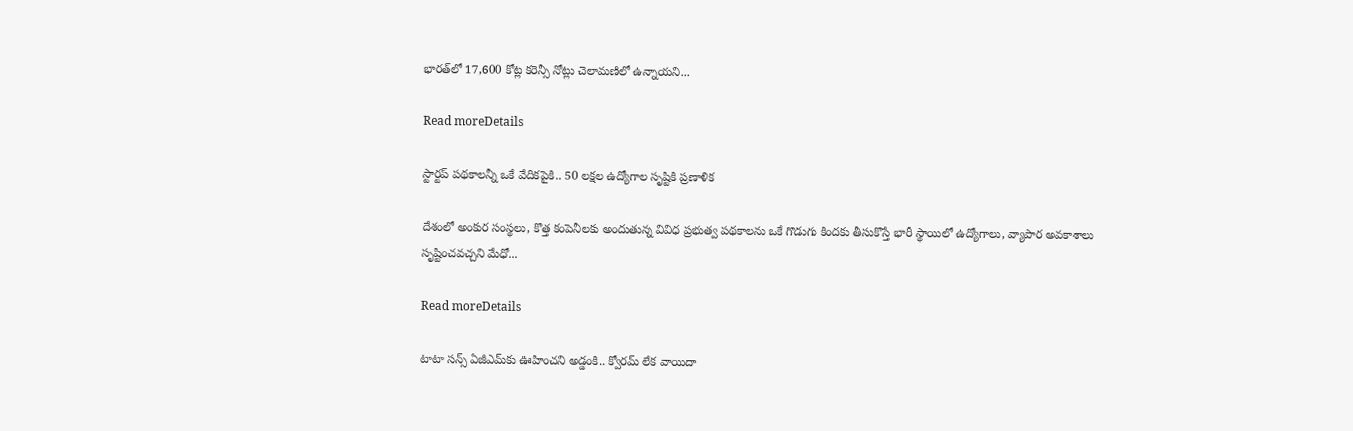భారత్‌లో 17,600 కోట్ల కరెన్సీ నోట్లు చెలామణిలో ఉన్నాయని...

Read moreDetails

స్టార్టప్‌ పథకాలన్నీ ఒకే వేదికపైకి.. 50 లక్షల ఉద్యోగాల సృష్టికి ప్రణాళిక

దేశంలో అంకుర సంస్థలు, కొత్త కంపెనీలకు అందుతున్న వివిధ ప్రభుత్వ పథకాలను ఒకే గొడుగు కిందకు తీసుకొస్తే భారీ స్థాయిలో ఉద్యోగాలు, వ్యాపార అవకాశాలు సృష్టించవచ్చని మేధో...

Read moreDetails

టాటా సన్స్‌ ఏజీఎమ్‌కు ఊహించని అడ్డంకి.. క్వోరమ్‌ లేక వాయిదా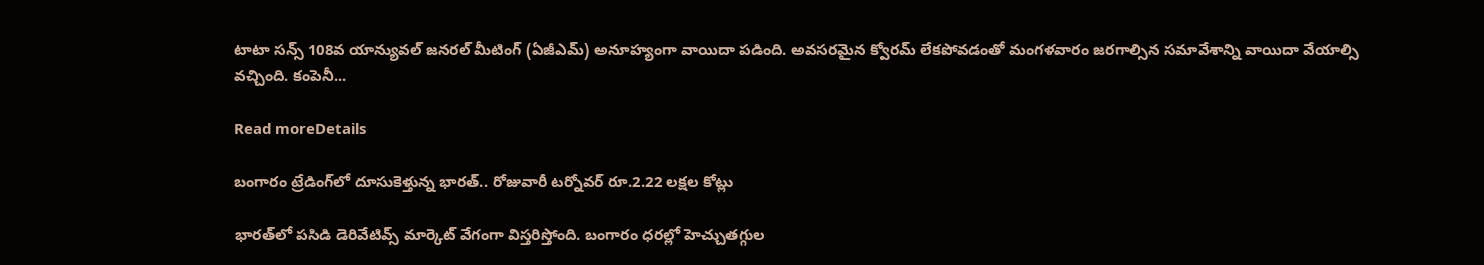టాటా సన్స్‌ 108వ యాన్యువల్‌ జనరల్‌ మీటింగ్‌ (ఏజీఎమ్‌) అనూహ్యంగా వాయిదా పడింది. అవసరమైన క్వోరమ్‌ లేకపోవడంతో మంగళవారం జరగాల్సిన సమావేశాన్ని వాయిదా వేయాల్సి వచ్చింది. కంపెనీ...

Read moreDetails

బంగారం ట్రేడింగ్‌లో దూసుకెళ్తున్న భారత్‌.. రోజువారీ టర్నోవర్‌ రూ.2.22 లక్షల కోట్లు

భారత్‌లో పసిడి డెరివేటివ్స్‌ మార్కెట్‌ వేగంగా విస్తరిస్తోంది. బంగారం ధరల్లో హెచ్చుతగ్గుల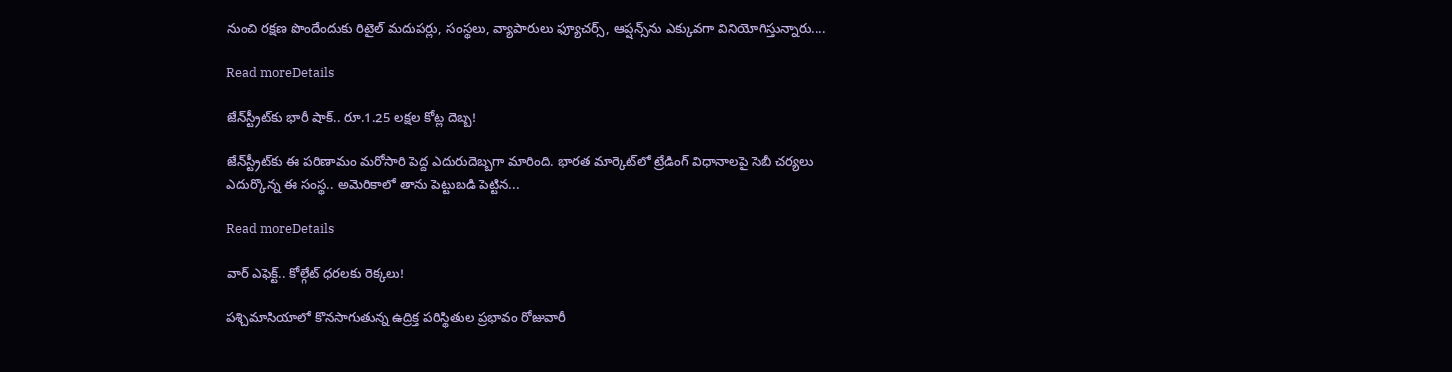నుంచి రక్షణ పొందేందుకు రిటైల్‌ మదుపర్లు, సంస్థలు, వ్యాపారులు ఫ్యూచర్స్‌, ఆప్షన్స్‌ను ఎక్కువగా వినియోగిస్తున్నారు....

Read moreDetails

జేన్‌స్ట్రీట్‌కు భారీ షాక్‌.. రూ.1.25 లక్షల కోట్ల దెబ్బ!

జేన్‌స్ట్రీట్‌కు ఈ పరిణామం మరోసారి పెద్ద ఎదురుదెబ్బగా మారింది. భారత మార్కెట్‌లో ట్రేడింగ్‌ విధానాలపై సెబీ చర్యలు ఎదుర్కొన్న ఈ సంస్థ.. అమెరికాలో తాను పెట్టుబడి పెట్టిన...

Read moreDetails

వార్‌ ఎఫెక్ట్‌.. కోల్గేట్‌ ధరలకు రెక్కలు!

పశ్చిమాసియాలో కొనసాగుతున్న ఉద్రిక్త పరిస్థితుల ప్రభావం రోజువారీ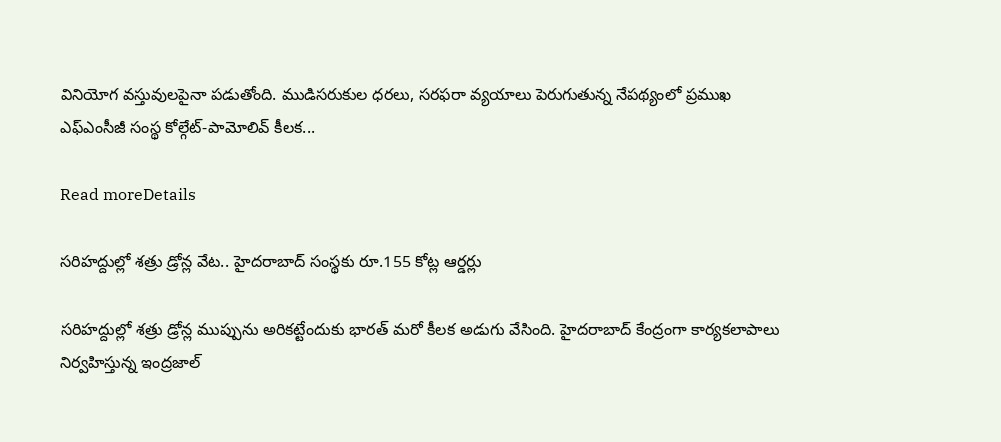వినియోగ వస్తువులపైనా పడుతోంది. ముడిసరుకుల ధరలు, సరఫరా వ్యయాలు పెరుగుతున్న నేపథ్యంలో ప్రముఖ ఎఫ్‌ఎంసీజీ సంస్థ కోల్గేట్‌-పామోలివ్‌ కీలక...

Read moreDetails

సరిహద్దుల్లో శత్రు డ్రోన్ల వేట.. హైదరాబాద్‌ సంస్థకు రూ.155 కోట్ల ఆర్డర్లు

సరిహద్దుల్లో శత్రు డ్రోన్ల ముప్పును అరికట్టేందుకు భారత్‌ మరో కీలక అడుగు వేసింది. హైదరాబాద్‌ కేంద్రంగా కార్యకలాపాలు నిర్వహిస్తున్న ఇంద్రజాల్‌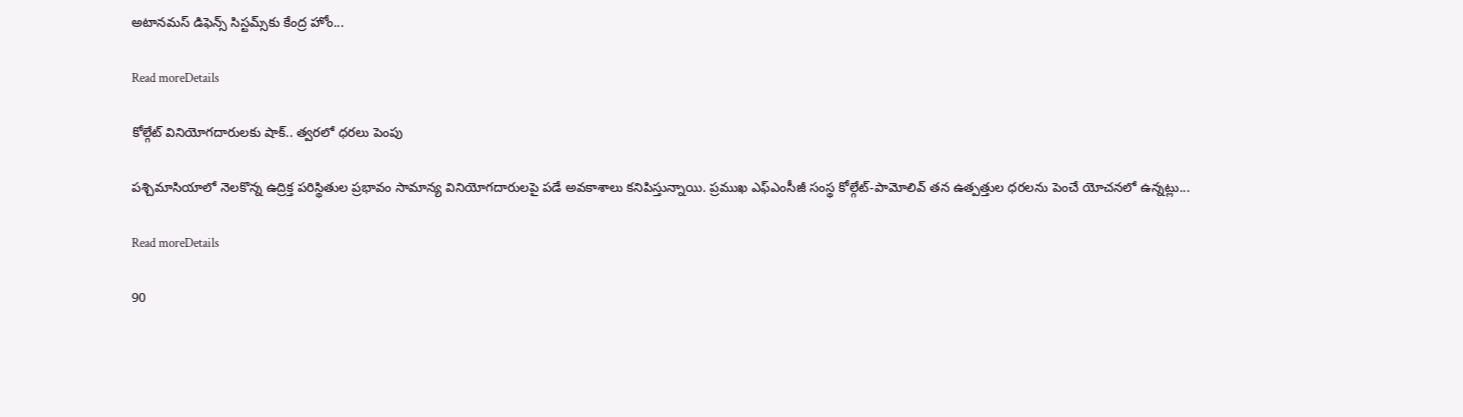అటానమస్‌ డిఫెన్స్‌ సిస్టమ్స్‌కు కేంద్ర హోం...

Read moreDetails

కోల్గేట్‌ వినియోగదారులకు షాక్‌.. త్వరలో ధరలు పెంపు

పశ్చిమాసియాలో నెలకొన్న ఉద్రిక్త పరిస్థితుల ప్రభావం సామాన్య వినియోగదారులపై పడే అవకాశాలు కనిపిస్తున్నాయి. ప్రముఖ ఎఫ్‌ఎంసీజీ సంస్థ కోల్గేట్‌-పామోలివ్‌ తన ఉత్పత్తుల ధరలను పెంచే యోచనలో ఉన్నట్లు...

Read moreDetails

90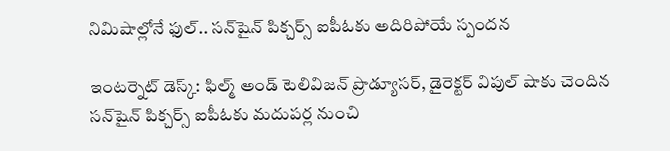నిమిషాల్లోనే ఫుల్‌.. సన్‌షైన్‌ పిక్చర్స్‌ ఐపీఓకు అదిరిపోయే స్పందన

ఇంటర్నెట్‌ డెస్క్‌: ఫిల్మ్‌ అండ్‌ టెలివిజన్‌ ప్రొడ్యూసర్‌, డైరెక్టర్‌ విపుల్‌ షాకు చెందిన సన్‌షైన్‌ పిక్చర్స్‌ ఐపీఓకు మదుపర్ల నుంచి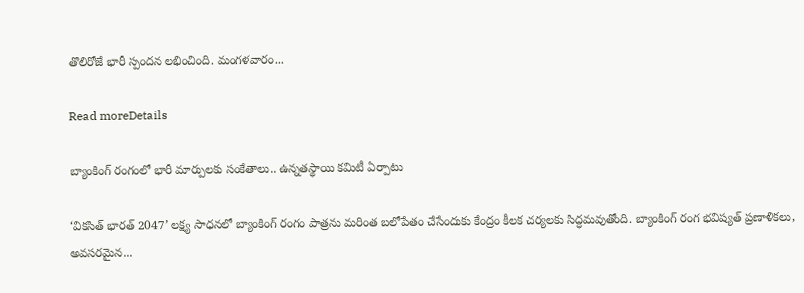తొలిరోజే భారీ స్పందన లభించింది. మంగళవారం...

Read moreDetails

బ్యాంకింగ్‌ రంగంలో భారీ మార్పులకు సంకేతాలు.. ఉన్నతస్థాయి కమిటీ ఏర్పాటు

‘వికసిత్‌ భారత్‌ 2047’ లక్ష్య సాధనలో బ్యాంకింగ్‌ రంగం పాత్రను మరింత బలోపేతం చేసేందుకు కేంద్రం కీలక చర్యలకు సిద్ధమవుతోంది. బ్యాంకింగ్‌ రంగ భవిష్యత్‌ ప్రణాళికలు, అవసరమైన...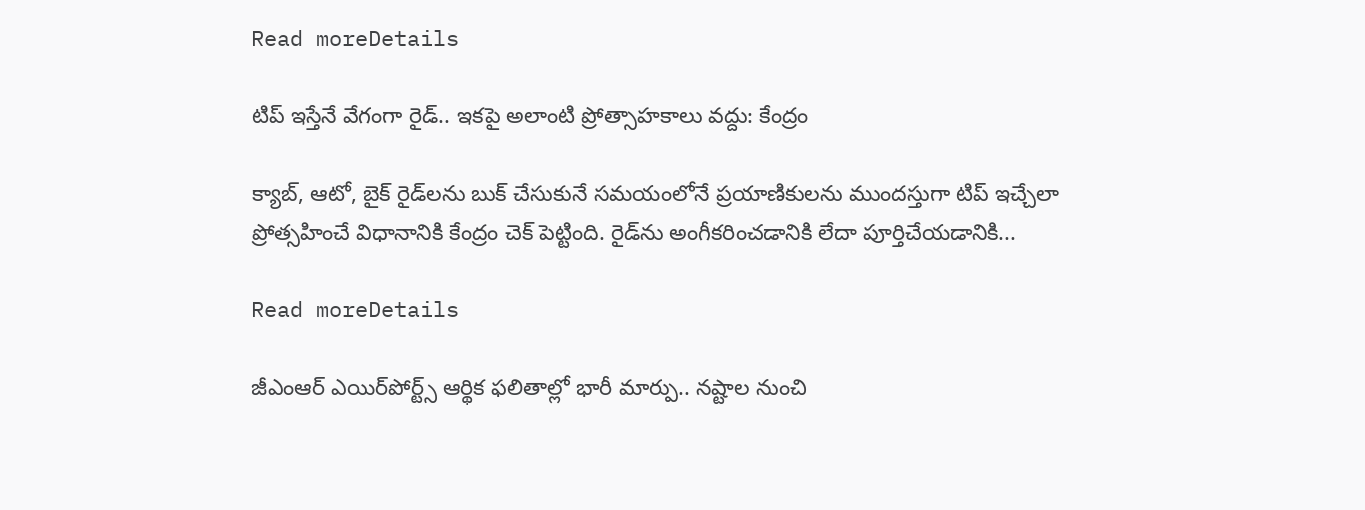Read moreDetails

టిప్‌ ఇస్తేనే వేగంగా రైడ్‌.. ఇకపై అలాంటి ప్రోత్సాహకాలు వద్దు: కేంద్రం

క్యాబ్‌, ఆటో, బైక్‌ రైడ్‌లను బుక్‌ చేసుకునే సమయంలోనే ప్రయాణికులను ముందస్తుగా టిప్‌ ఇచ్చేలా ప్రోత్సహించే విధానానికి కేంద్రం చెక్‌ పెట్టింది. రైడ్‌ను అంగీకరించడానికి లేదా పూర్తిచేయడానికి...

Read moreDetails

జీఎంఆర్‌ ఎయిర్‌పోర్ట్స్‌ ఆర్థిక ఫలితాల్లో భారీ మార్పు.. నష్టాల నుంచి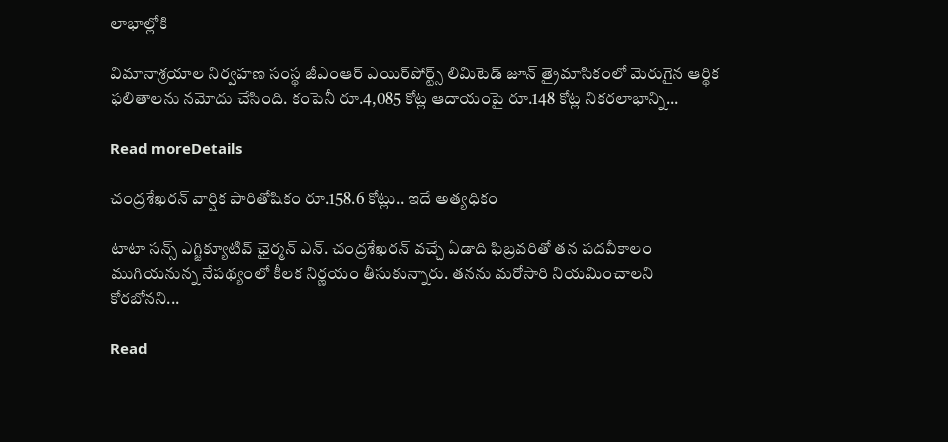లాభాల్లోకి

విమానాశ్రయాల నిర్వహణ సంస్థ జీఎంఆర్‌ ఎయిర్‌పోర్ట్స్‌ లిమిటెడ్‌ జూన్‌ త్రైమాసికంలో మెరుగైన ఆర్థిక ఫలితాలను నమోదు చేసింది. కంపెనీ రూ.4,085 కోట్ల ఆదాయంపై రూ.148 కోట్ల నికరలాభాన్ని...

Read moreDetails

చంద్రశేఖరన్‌ వార్షిక పారితోషికం రూ.158.6 కోట్లు.. ఇదే అత్యధికం

టాటా సన్స్‌ ఎగ్జిక్యూటివ్‌ ఛైర్మన్‌ ఎన్‌. చంద్రశేఖరన్‌ వచ్చే ఏడాది ఫిబ్రవరితో తన పదవీకాలం ముగియనున్న నేపథ్యంలో కీలక నిర్ణయం తీసుకున్నారు. తనను మరోసారి నియమించాలని కోరబోనని...

Read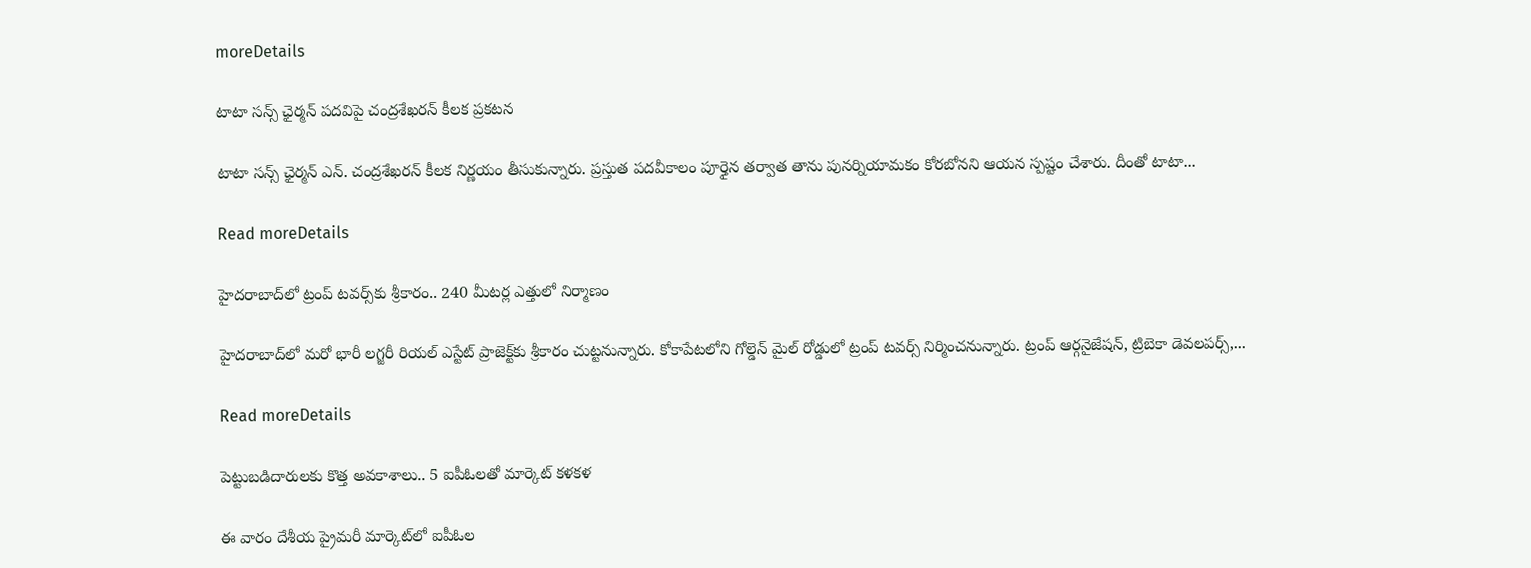moreDetails

టాటా సన్స్‌ ఛైర్మన్‌ పదవిపై చంద్రశేఖరన్‌ కీలక ప్రకటన

టాటా సన్స్‌ ఛైర్మన్‌ ఎన్‌. చంద్రశేఖరన్‌ కీలక నిర్ణయం తీసుకున్నారు. ప్రస్తుత పదవీకాలం పూర్తైన తర్వాత తాను పునర్నియామకం కోరబోనని ఆయన స్పష్టం చేశారు. దీంతో టాటా...

Read moreDetails

హైదరాబాద్‌లో ట్రంప్ టవర్స్‌కు శ్రీకారం.. 240 మీటర్ల ఎత్తులో నిర్మాణం

హైదరాబాద్‌లో మరో భారీ లగ్జరీ రియల్ ఎస్టేట్ ప్రాజెక్ట్‌కు శ్రీకారం చుట్టనున్నారు. కోకాపేటలోని గోల్డెన్ మైల్ రోడ్డులో ట్రంప్ టవర్స్ నిర్మించనున్నారు. ట్రంప్ ఆర్గనైజేషన్, ట్రిబెకా డెవలపర్స్,...

Read moreDetails

పెట్టుబడిదారులకు కొత్త అవకాశాలు.. 5 ఐపీఓలతో మార్కెట్‌ కళకళ

ఈ వారం దేశీయ ప్రైమరీ మార్కెట్‌లో ఐపీఓల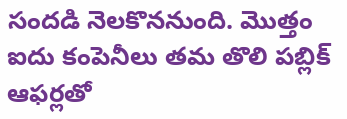సందడి నెలకొననుంది. మొత్తం ఐదు కంపెనీలు తమ తొలి పబ్లిక్‌ ఆఫర్లతో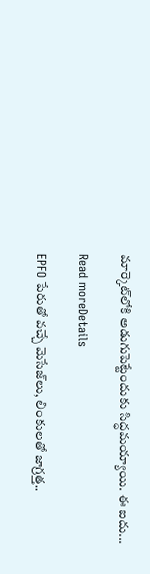మార్కెట్‌లోకి అడుగుపెట్టేందుకు సిద్ధమయ్యాయి. ఈ ఐదు...

Read moreDetails

EPFO పేరుతో వచ్చే మెసేజ్‌లు, లింకులతో జాగ్రత్త..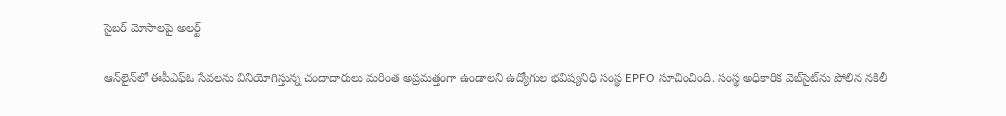సైబర్‌ మోసాలపై అలర్ట్‌

ఆన్‌లైన్‌లో ఈపీఎఫ్‌ఓ సేవలను వినియోగిస్తున్న చందాదారులు మరింత అప్రమత్తంగా ఉండాలని ఉద్యోగుల భవిష్యనిధి సంస్థ EPFO సూచించింది. సంస్థ అధికారిక వెబ్‌సైట్‌ను పోలిన నకిలీ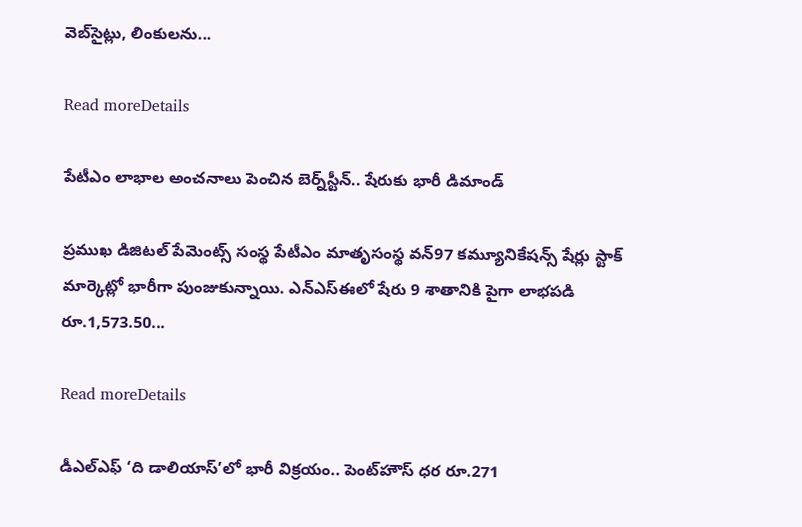వెబ్‌సైట్లు, లింకులను...

Read moreDetails

పేటీఎం లాభాల అంచనాలు పెంచిన బెర్న్‌స్టీన్‌.. షేరుకు భారీ డిమాండ్‌

ప్రముఖ డిజిటల్‌ పేమెంట్స్‌ సంస్థ పేటీఎం మాతృసంస్థ వన్‌97 కమ్యూనికేషన్స్‌ షేర్లు స్టాక్‌ మార్కెట్లో భారీగా పుంజుకున్నాయి. ఎన్‌ఎస్‌ఈలో షేరు 9 శాతానికి పైగా లాభపడి రూ.1,573.50...

Read moreDetails

డీఎల్‌ఎఫ్‌ ‘ది డాలియాస్‌’లో భారీ విక్రయం.. పెంట్‌హౌస్‌ ధర రూ.271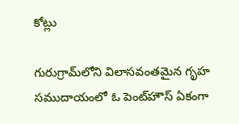కోట్లు

గురుగ్రామ్‌లోని విలాసవంతమైన గృహ సముదాయంలో ఓ పెంట్‌హౌస్‌ ఏకంగా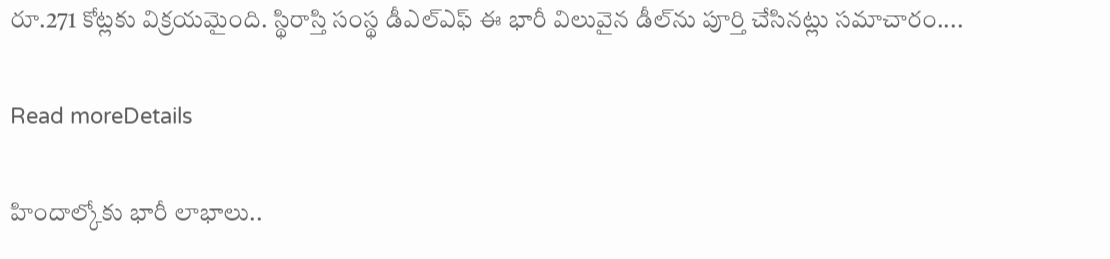రూ.271 కోట్లకు విక్రయమైంది. స్థిరాస్తి సంస్థ డీఎల్‌ఎఫ్‌ ఈ భారీ విలువైన డీల్‌ను పూర్తి చేసినట్లు సమాచారం....

Read moreDetails

హిందాల్కోకు భారీ లాభాలు..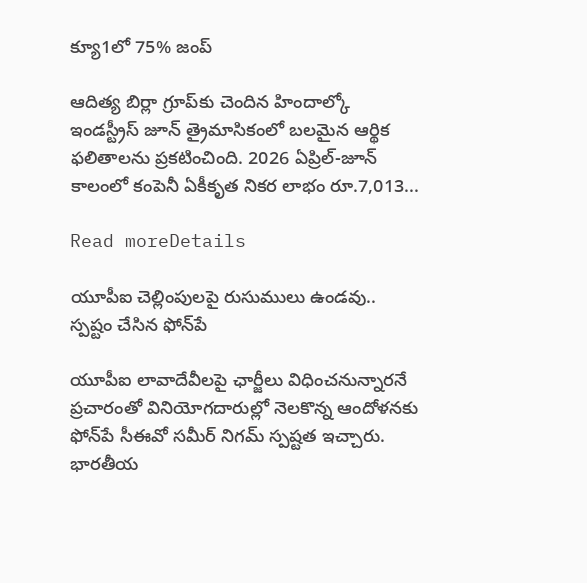క్యూ1లో 75% జంప్‌

ఆదిత్య బిర్లా గ్రూప్‌కు చెందిన హిందాల్కో ఇండస్ట్రీస్‌ జూన్‌ త్రైమాసికంలో బలమైన ఆర్థిక ఫలితాలను ప్రకటించింది. 2026 ఏప్రిల్‌-జూన్‌ కాలంలో కంపెనీ ఏకీకృత నికర లాభం రూ.7,013...

Read moreDetails

యూపీఐ చెల్లింపులపై రుసుములు ఉండవు.. స్పష్టం చేసిన ఫోన్‌పే

యూపీఐ లావాదేవీలపై ఛార్జీలు విధించనున్నారనే ప్రచారంతో వినియోగదారుల్లో నెలకొన్న ఆందోళనకు ఫోన్‌పే సీఈవో సమీర్‌ నిగమ్‌ స్పష్టత ఇచ్చారు. భారతీయ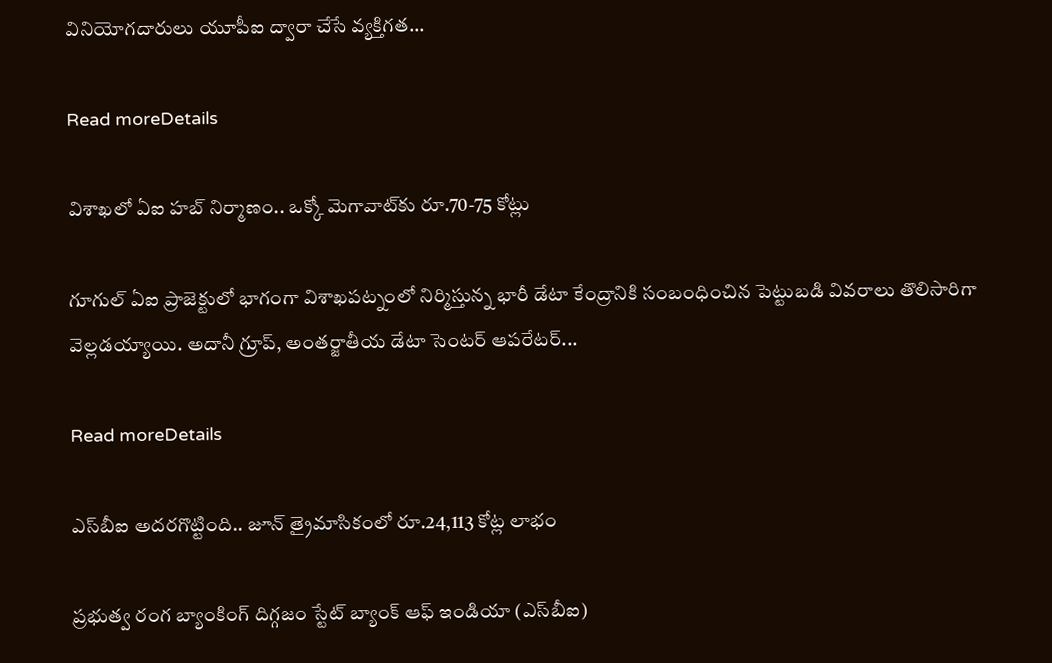వినియోగదారులు యూపీఐ ద్వారా చేసే వ్యక్తిగత...

Read moreDetails

విశాఖలో ఏఐ హబ్‌ నిర్మాణం.. ఒక్కో మెగావాట్‌కు రూ.70-75 కోట్లు

గూగుల్‌ ఏఐ ప్రాజెక్టులో భాగంగా విశాఖపట్నంలో నిర్మిస్తున్న భారీ డేటా కేంద్రానికి సంబంధించిన పెట్టుబడి వివరాలు తొలిసారిగా వెల్లడయ్యాయి. అదానీ గ్రూప్‌, అంతర్జాతీయ డేటా సెంటర్‌ ఆపరేటర్‌...

Read moreDetails

ఎస్‌బీఐ అదరగొట్టింది.. జూన్‌ త్రైమాసికంలో రూ.24,113 కోట్ల లాభం

ప్రభుత్వ రంగ బ్యాంకింగ్‌ దిగ్గజం స్టేట్‌ బ్యాంక్‌ ఆఫ్‌ ఇండియా (ఎస్‌బీఐ)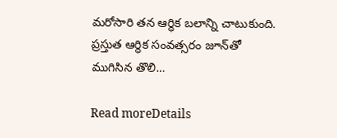మరోసారి తన ఆర్థిక బలాన్ని చాటుకుంది. ప్రస్తుత ఆర్థిక సంవత్సరం జూన్‌తో ముగిసిన తొలి...

Read moreDetails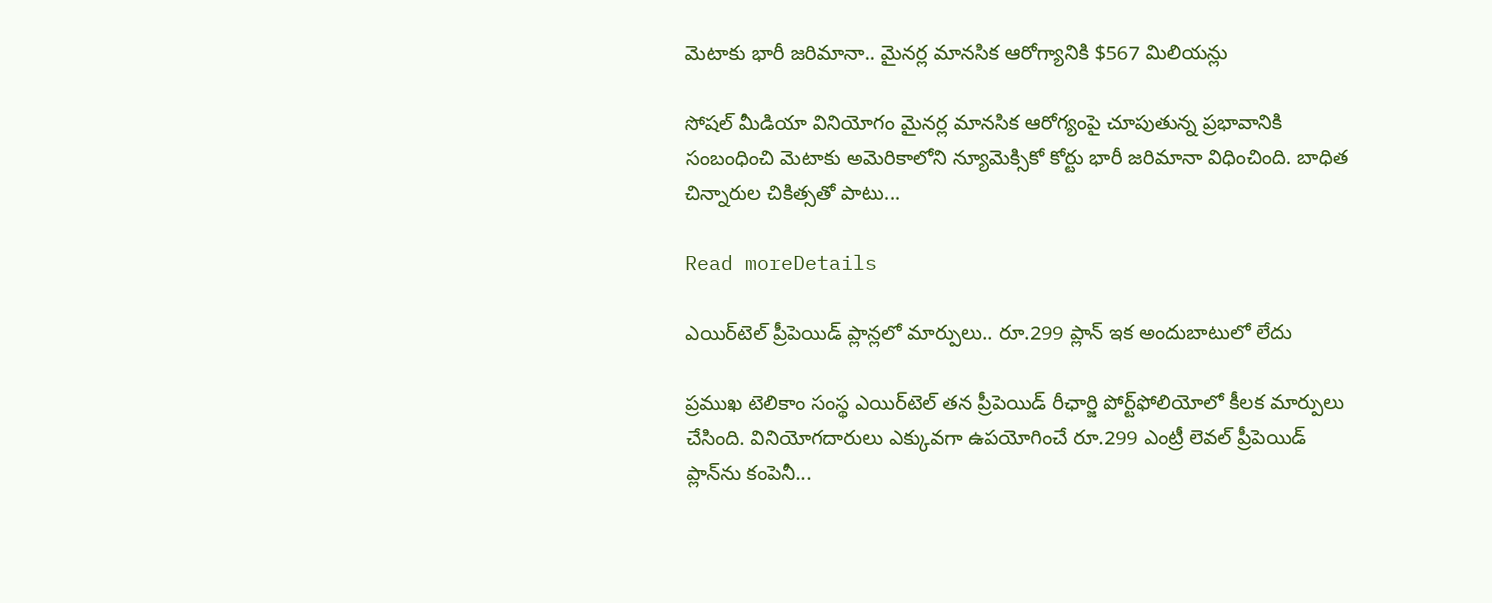మెటాకు భారీ జరిమానా.. మైనర్ల మానసిక ఆరోగ్యానికి $567 మిలియన్లు

సోషల్ మీడియా వినియోగం మైనర్ల మానసిక ఆరోగ్యంపై చూపుతున్న ప్రభావానికి సంబంధించి మెటాకు అమెరికాలోని న్యూమెక్సికో కోర్టు భారీ జరిమానా విధించింది. బాధిత చిన్నారుల చికిత్సతో పాటు...

Read moreDetails

ఎయిర్‌టెల్ ప్రీపెయిడ్ ప్లాన్లలో మార్పులు.. రూ.299 ప్లాన్ ఇక అందుబాటులో లేదు

ప్రముఖ టెలికాం సంస్థ ఎయిర్‌టెల్ తన ప్రీపెయిడ్ రీఛార్జి పోర్ట్‌ఫోలియోలో కీలక మార్పులు చేసింది. వినియోగదారులు ఎక్కువగా ఉపయోగించే రూ.299 ఎంట్రీ లెవల్ ప్రీపెయిడ్ ప్లాన్‌ను కంపెనీ...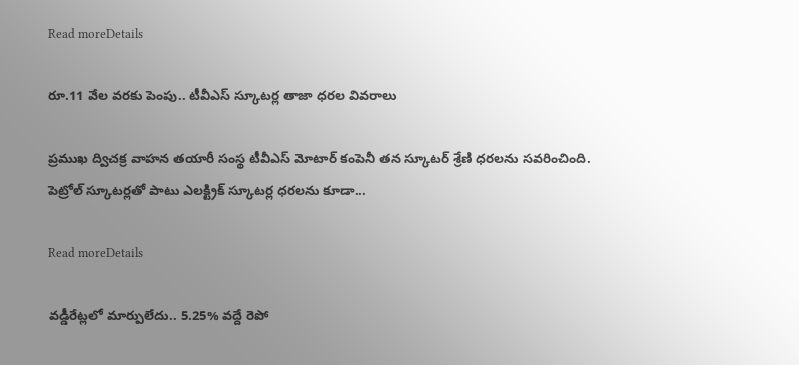Read moreDetails

రూ.11 వేల వరకు పెంపు.. టీవీఎస్‌ స్కూటర్ల తాజా ధరల వివరాలు

ప్రముఖ ద్విచక్ర వాహన తయారీ సంస్థ టీవీఎస్‌ మోటార్‌ కంపెనీ తన స్కూటర్‌ శ్రేణి ధరలను సవరించింది. పెట్రోల్‌ స్కూటర్లతో పాటు ఎలక్ట్రిక్‌ స్కూటర్ల ధరలను కూడా...

Read moreDetails

వడ్డీరేట్లలో మార్పులేదు.. 5.25% వద్దే రెపో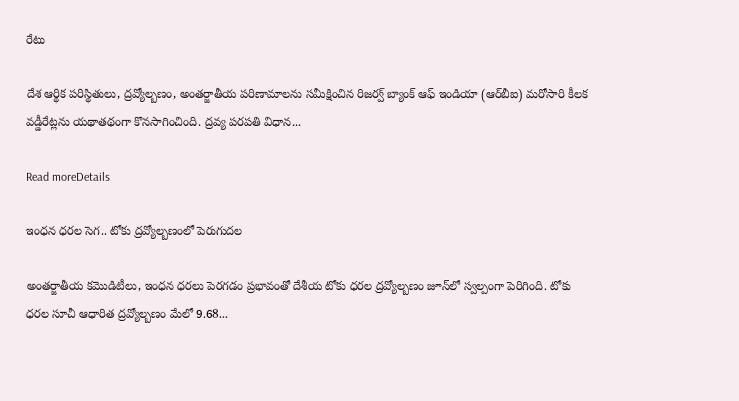రేటు

దేశ ఆర్థిక పరిస్థితులు, ద్రవ్యోల్బణం, అంతర్జాతీయ పరిణామాలను సమీక్షించిన రిజర్వ్ బ్యాంక్ ఆఫ్ ఇండియా (ఆర్‌బీఐ) మరోసారి కీలక వడ్డీరేట్లను యథాతథంగా కొనసాగించింది. ద్రవ్య పరపతి విధాన...

Read moreDetails

ఇంధన ధరల సెగ.. టోకు ద్రవ్యోల్బణంలో పెరుగుదల

అంతర్జాతీయ కమొడిటీలు, ఇంధన ధరలు పెరగడం ప్రభావంతో దేశీయ టోకు ధరల ద్రవ్యోల్బణం జూన్‌లో స్వల్పంగా పెరిగింది. టోకు ధరల సూచీ ఆధారిత ద్రవ్యోల్బణం మేలో 9.68...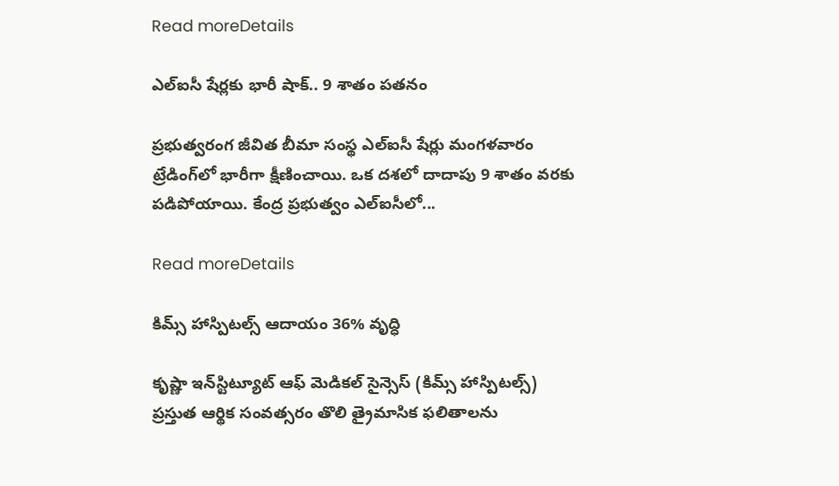Read moreDetails

ఎల్‌ఐసీ షేర్లకు భారీ షాక్‌.. 9 శాతం పతనం

ప్రభుత్వరంగ జీవిత బీమా సంస్థ ఎల్‌ఐసీ షేర్లు మంగళవారం ట్రేడింగ్‌లో భారీగా క్షీణించాయి. ఒక దశలో దాదాపు 9 శాతం వరకు పడిపోయాయి. కేంద్ర ప్రభుత్వం ఎల్‌ఐసీలో...

Read moreDetails

కిమ్స్‌ హాస్పిటల్స్‌ ఆదాయం 36% వృద్ధి

కృష్ణా ఇన్‌స్టిట్యూట్‌ ఆఫ్‌ మెడికల్‌ సైన్సెస్‌ (కిమ్స్‌ హాస్పిటల్స్‌) ప్రస్తుత ఆర్థిక సంవత్సరం తొలి త్రైమాసిక ఫలితాలను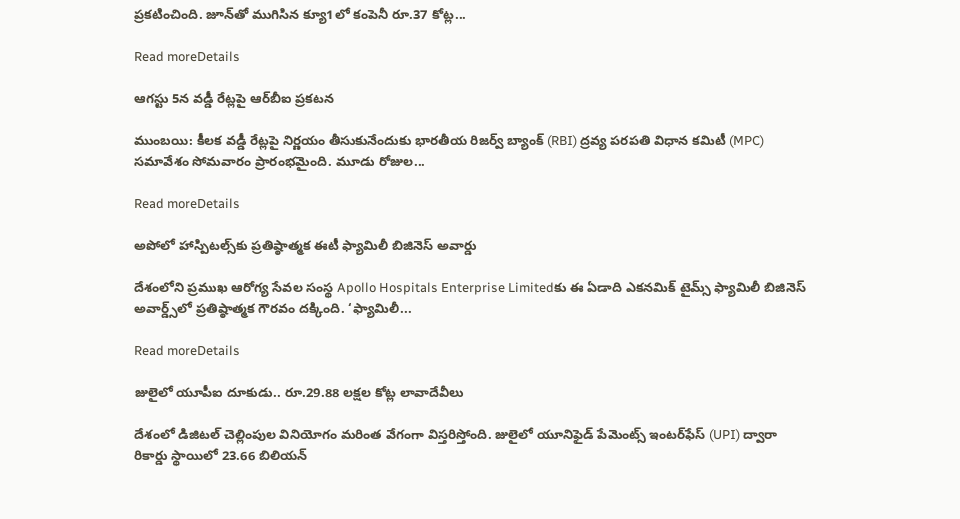ప్రకటించింది. జూన్‌తో ముగిసిన క్యూ1లో కంపెనీ రూ.37 కోట్ల...

Read moreDetails

ఆగస్టు 5న వడ్డీ రేట్లపై ఆర్‌బీఐ ప్రకటన

ముంబయి: కీలక వడ్డీ రేట్లపై నిర్ణయం తీసుకునేందుకు భారతీయ రిజర్వ్‌ బ్యాంక్‌ (RBI) ద్రవ్య పరపతి విధాన కమిటీ (MPC) సమావేశం సోమవారం ప్రారంభమైంది. మూడు రోజుల...

Read moreDetails

అపోలో హాస్పిటల్స్‌కు ప్రతిష్ఠాత్మక ఈటీ ఫ్యామిలీ బిజినెస్‌ అవార్డు

దేశంలోని ప్రముఖ ఆరోగ్య సేవల సంస్థ Apollo Hospitals Enterprise Limitedకు ఈ ఏడాది ఎకనమిక్‌ టైమ్స్‌ ఫ్యామిలీ బిజినెస్‌ అవార్డ్స్‌లో ప్రతిష్ఠాత్మక గౌరవం దక్కింది. ‘ఫ్యామిలీ...

Read moreDetails

జులైలో యూపీఐ దూకుడు.. రూ.29.88 లక్షల కోట్ల లావాదేవీలు

దేశంలో డిజిటల్‌ చెల్లింపుల వినియోగం మరింత వేగంగా విస్తరిస్తోంది. జులైలో యూనిఫైడ్‌ పేమెంట్స్‌ ఇంటర్‌ఫేస్‌ (UPI) ద్వారా రికార్డు స్థాయిలో 23.66 బిలియన్‌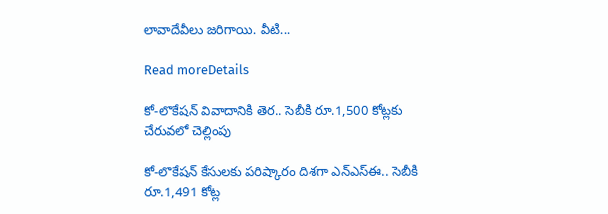లావాదేవీలు జరిగాయి. వీటి...

Read moreDetails

కో-లొకేషన్‌ వివాదానికి తెర.. సెబీకి రూ.1,500 కోట్లకు చేరువలో చెల్లింపు

కో-లొకేషన్‌ కేసులకు పరిష్కారం దిశగా ఎన్‌ఎస్‌ఈ.. సెబీకి రూ.1,491 కోట్ల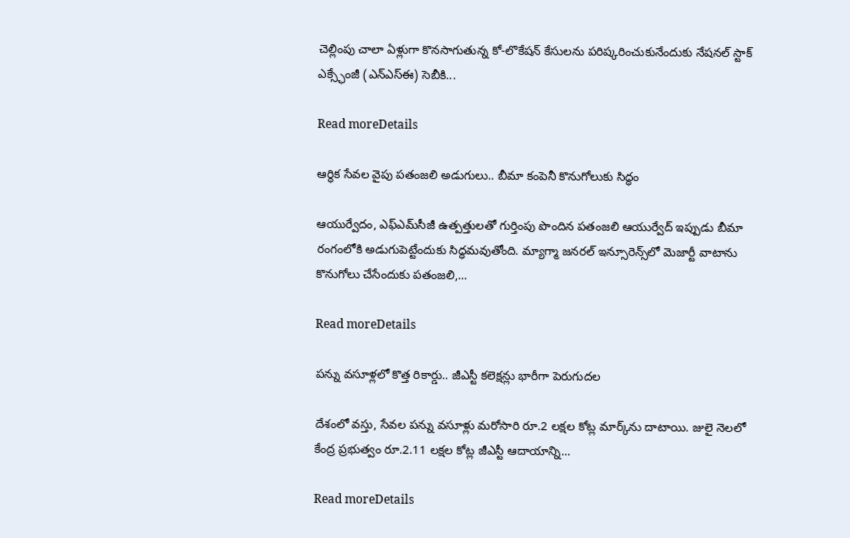చెల్లింపు చాలా ఏళ్లుగా కొనసాగుతున్న కో-లొకేషన్‌ కేసులను పరిష్కరించుకునేందుకు నేషనల్‌ స్టాక్‌ ఎక్స్ఛేంజీ (ఎన్‌ఎస్‌ఈ) సెబీకి...

Read moreDetails

ఆర్థిక సేవల వైపు పతంజలి అడుగులు.. బీమా కంపెనీ కొనుగోలుకు సిద్ధం

ఆయుర్వేదం, ఎఫ్‌ఎమ్‌సీజీ ఉత్పత్తులతో గుర్తింపు పొందిన పతంజలి ఆయుర్వేద్‌ ఇప్పుడు బీమా రంగంలోకి అడుగుపెట్టేందుకు సిద్ధమవుతోంది. మ్యాగ్మా జనరల్‌ ఇన్సూరెన్స్‌లో మెజార్టీ వాటాను కొనుగోలు చేసేందుకు పతంజలి,...

Read moreDetails

పన్ను వసూళ్లలో కొత్త రికార్డు.. జీఎస్టీ కలెక్షన్లు భారీగా పెరుగుదల

దేశంలో వస్తు, సేవల పన్ను వసూళ్లు మరోసారి రూ.2 లక్షల కోట్ల మార్క్‌ను దాటాయి. జులై నెలలో కేంద్ర ప్రభుత్వం రూ.2.11 లక్షల కోట్ల జీఎస్టీ ఆదాయాన్ని...

Read moreDetails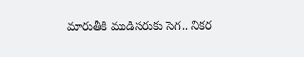మారుతీకి ముడిసరుకు సెగ.. నికర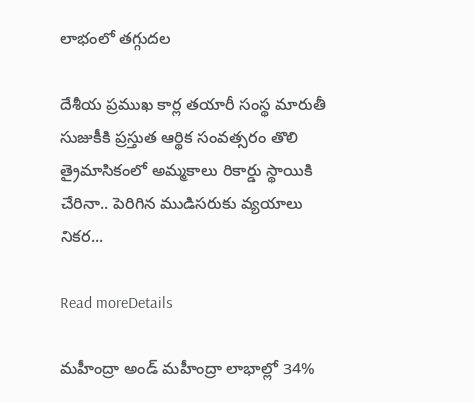లాభంలో తగ్గుదల

దేశీయ ప్రముఖ కార్ల తయారీ సంస్థ మారుతీ సుజుకీకి ప్రస్తుత ఆర్థిక సంవత్సరం తొలి త్రైమాసికంలో అమ్మకాలు రికార్డు స్థాయికి చేరినా.. పెరిగిన ముడిసరుకు వ్యయాలు నికర...

Read moreDetails

మహీంద్రా అండ్‌ మహీంద్రా లాభాల్లో 34%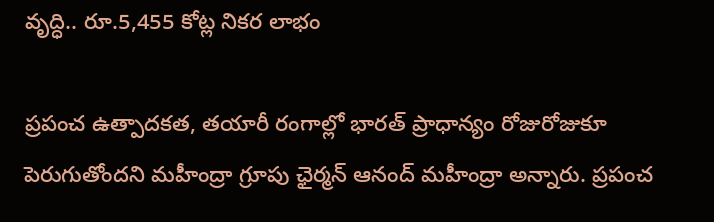వృద్ధి.. రూ.5,455 కోట్ల నికర లాభం

ప్రపంచ ఉత్పాదకత, తయారీ రంగాల్లో భారత్‌ ప్రాధాన్యం రోజురోజుకూ పెరుగుతోందని మహీంద్రా గ్రూపు ఛైర్మన్‌ ఆనంద్‌ మహీంద్రా అన్నారు. ప్రపంచ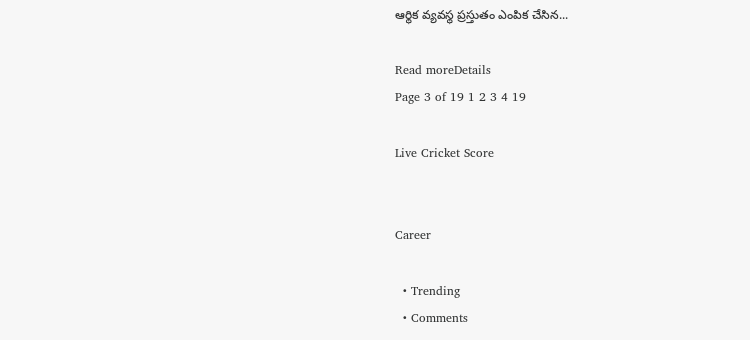ఆర్థిక వ్యవస్థ ప్రస్తుతం ఎంపిక చేసిన...

Read moreDetails
Page 3 of 19 1 2 3 4 19

Live Cricket Score


Career

  • Trending
  • Comments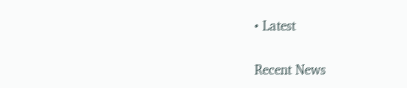• Latest

Recent News